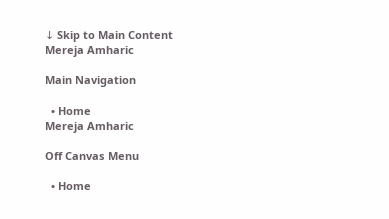↓ Skip to Main Content
Mereja Amharic

Main Navigation

  • Home
Mereja Amharic

Off Canvas Menu

  • Home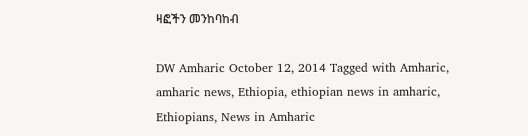ዛፎችን መንከባከብ

DW Amharic October 12, 2014 Tagged with Amharic, amharic news, Ethiopia, ethiopian news in amharic, Ethiopians, News in Amharic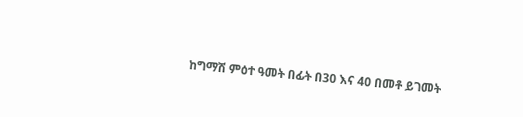ከግማሽ ምዕተ ዓመት በፊት በ30 እና 40 በመቶ ይገመት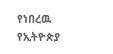የነበረዉ የኢትዮጵያ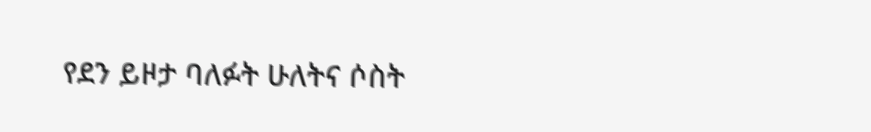የደን ይዞታ ባለፉት ሁለትና ሶስት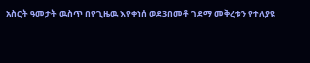አስርት ዓመታት ዉስጥ በየጊዜዉ እየቀነሰ ወደ3በመቶ ገደማ መቅረቱን የተለያዩ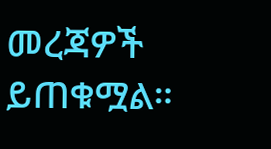መረጃዎች ይጠቁሟል።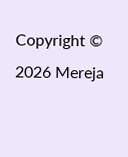Copyright © 2026 Mereja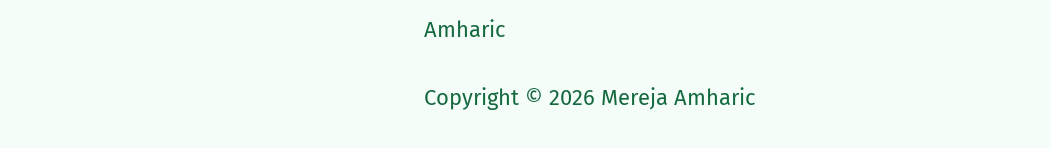Amharic

Copyright © 2026 Mereja Amharic